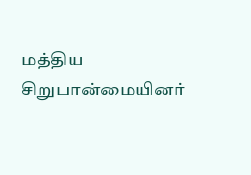மத்திய சிறுபான்மையினர்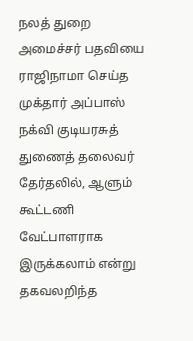நலத் துறை அமைச்சர் பதவியை ராஜிநாமா செய்த முக்தார் அப்பாஸ் நக்வி குடியரசுத் துணைத் தலைவர் தேர்தலில், ஆளும் கூட்டணி வேட்பாளராக இருக்கலாம் என்று தகவலறிந்த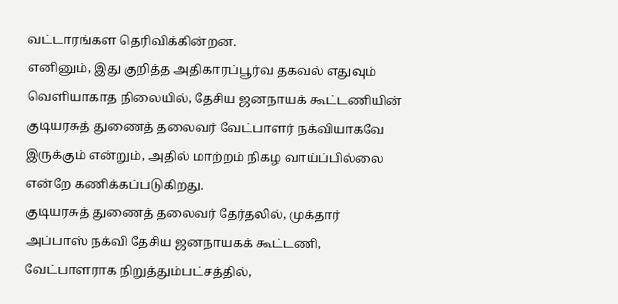வட்டாரங்கள தெரிவிக்கின்றன.
எனினும், இது குறித்த அதிகாரப்பூர்வ தகவல் எதுவும் வெளியாகாத நிலையில், தேசிய ஜனநாயக் கூட்டணியின் குடியரசுத் துணைத் தலைவர் வேட்பாளர் நக்வியாகவே இருக்கும் என்றும், அதில் மாற்றம் நிகழ வாய்ப்பில்லை என்றே கணிக்கப்படுகிறது.
குடியரசுத் துணைத் தலைவர் தேர்தலில், முக்தார் அப்பாஸ் நக்வி தேசிய ஜனநாயகக் கூட்டணி, வேட்பாளராக நிறுத்தும்பட்சத்தில்,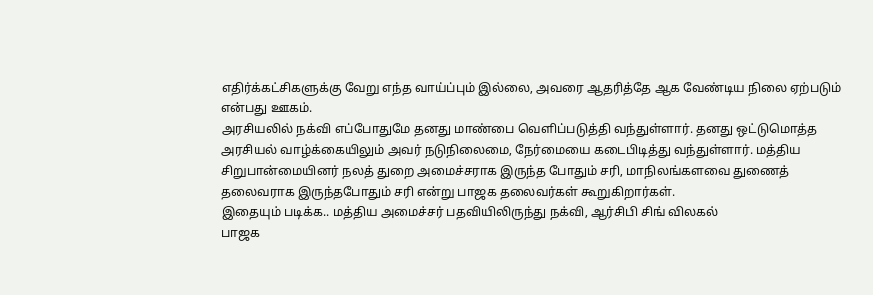எதிர்க்கட்சிகளுக்கு வேறு எந்த வாய்ப்பும் இல்லை, அவரை ஆதரித்தே ஆக வேண்டிய நிலை ஏற்படும் என்பது ஊகம்.
அரசியலில் நக்வி எப்போதுமே தனது மாண்பை வெளிப்படுத்தி வந்துள்ளார். தனது ஒட்டுமொத்த அரசியல் வாழ்க்கையிலும் அவர் நடுநிலைமை, நேர்மையை கடைபிடித்து வந்துள்ளார். மத்திய சிறுபான்மையினர் நலத் துறை அமைச்சராக இருந்த போதும் சரி, மாநிலங்களவை துணைத் தலைவராக இருந்தபோதும் சரி என்று பாஜக தலைவர்கள் கூறுகிறார்கள்.
இதையும் படிக்க.. மத்திய அமைச்சர் பதவியிலிருந்து நக்வி, ஆர்சிபி சிங் விலகல்
பாஜக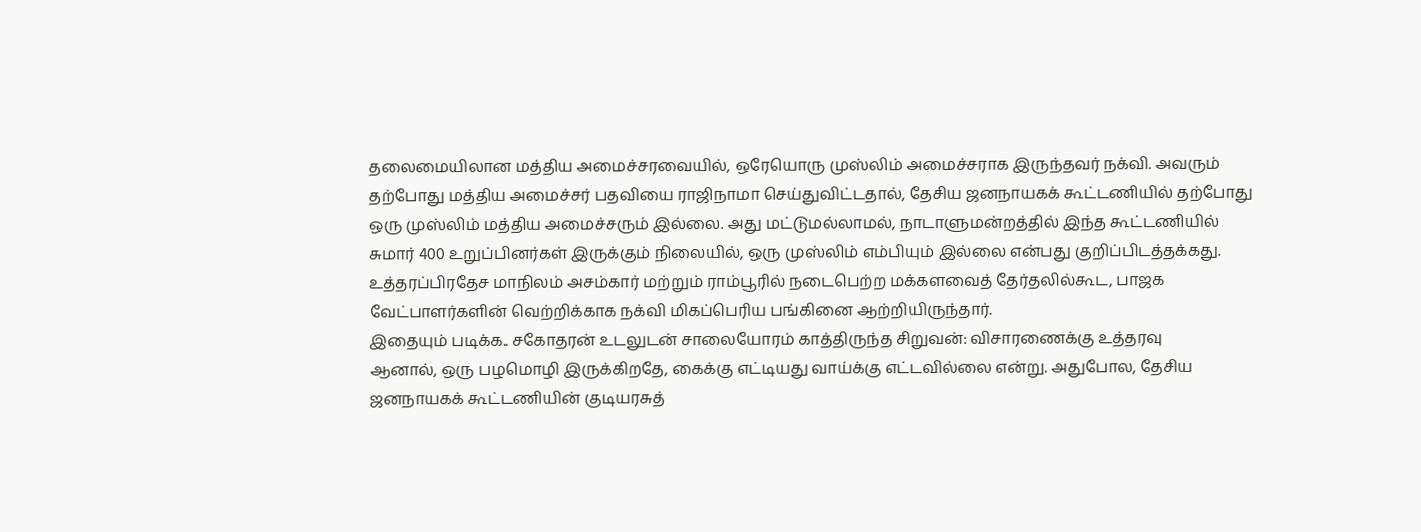தலைமையிலான மத்திய அமைச்சரவையில், ஒரேயொரு முஸ்லிம் அமைச்சராக இருந்தவர் நக்வி. அவரும் தற்போது மத்திய அமைச்சர் பதவியை ராஜிநாமா செய்துவிட்டதால், தேசிய ஜனநாயகக் கூட்டணியில் தற்போது ஒரு முஸ்லிம் மத்திய அமைச்சரும் இல்லை. அது மட்டுமல்லாமல், நாடாளுமன்றத்தில் இந்த கூட்டணியில் சுமார் 400 உறுப்பினர்கள் இருக்கும் நிலையில், ஒரு முஸ்லிம் எம்பியும் இல்லை என்பது குறிப்பிடத்தக்கது.
உத்தரப்பிரதேச மாநிலம் அசம்கார் மற்றும் ராம்பூரில் நடைபெற்ற மக்களவைத் தேர்தலில்கூட, பாஜக வேட்பாளர்களின் வெற்றிக்காக நக்வி மிகப்பெரிய பங்கினை ஆற்றியிருந்தார்.
இதையும் படிக்க.. சகோதரன் உடலுடன் சாலையோரம் காத்திருந்த சிறுவன்: விசாரணைக்கு உத்தரவு
ஆனால், ஒரு பழமொழி இருக்கிறதே, கைக்கு எட்டியது வாய்க்கு எட்டவில்லை என்று. அதுபோல, தேசிய ஜனநாயகக் கூட்டணியின் குடியரசுத்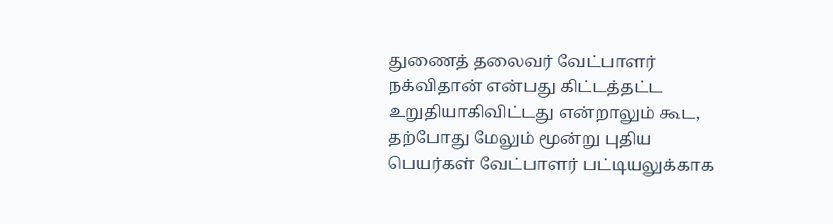துணைத் தலைவர் வேட்பாளர் நக்விதான் என்பது கிட்டத்தட்ட உறுதியாகிவிட்டது என்றாலும் கூட, தற்போது மேலும் மூன்று புதிய பெயர்கள் வேட்பாளர் பட்டியலுக்காக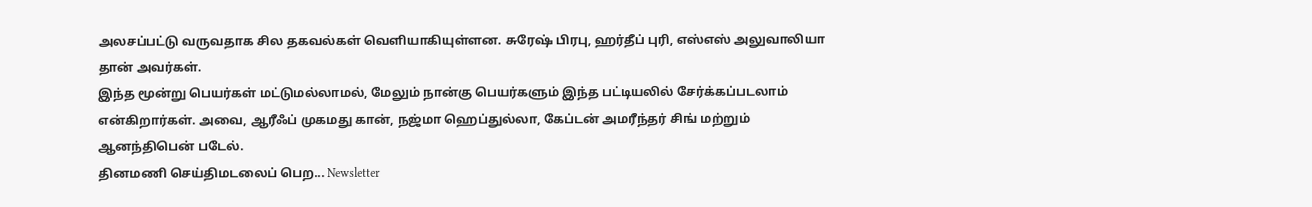அலசப்பட்டு வருவதாக சில தகவல்கள் வெளியாகியுள்ளன. சுரேஷ் பிரபு, ஹர்தீப் புரி, எஸ்எஸ் அலுவாலியா தான் அவர்கள்.
இந்த மூன்று பெயர்கள் மட்டுமல்லாமல், மேலும் நான்கு பெயர்களும் இந்த பட்டியலில் சேர்க்கப்படலாம் என்கிறார்கள். அவை, ஆரீஃப் முகமது கான், நஜ்மா ஹெப்துல்லா, கேப்டன் அமரீந்தர் சிங் மற்றும் ஆனந்திபென் படேல்.
தினமணி செய்திமடலைப் பெற... Newsletter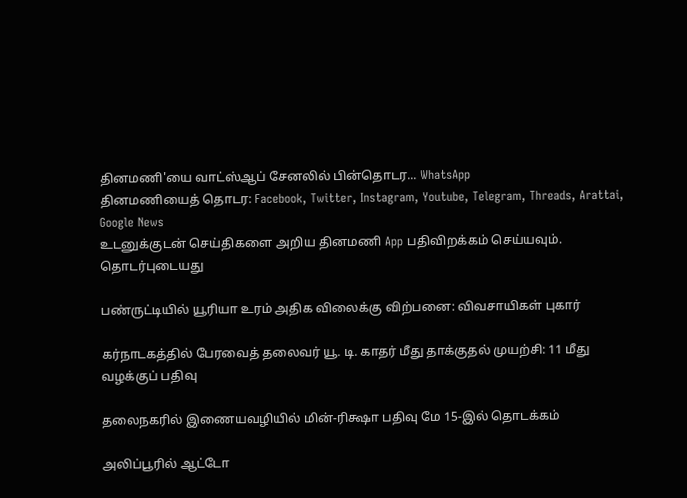தினமணி'யை வாட்ஸ்ஆப் சேனலில் பின்தொடர... WhatsApp
தினமணியைத் தொடர: Facebook, Twitter, Instagram, Youtube, Telegram, Threads, Arattai, Google News
உடனுக்குடன் செய்திகளை அறிய தினமணி App பதிவிறக்கம் செய்யவும்.
தொடர்புடையது

பண்ருட்டியில் யூரியா உரம் அதிக விலைக்கு விற்பனை: விவசாயிகள் புகார்

கர்நாடகத்தில் பேரவைத் தலைவர் யூ. டி. காதர் மீது தாக்குதல் முயற்சி: 11 மீது வழக்குப் பதிவு

தலைநகரில் இணையவழியில் மின்-ரிக்ஷா பதிவு மே 15-இல் தொடக்கம்

அலிப்பூரில் ஆட்டோ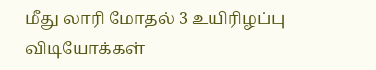மீது லாரி மோதல் 3 உயிரிழப்பு
விடியோக்கள்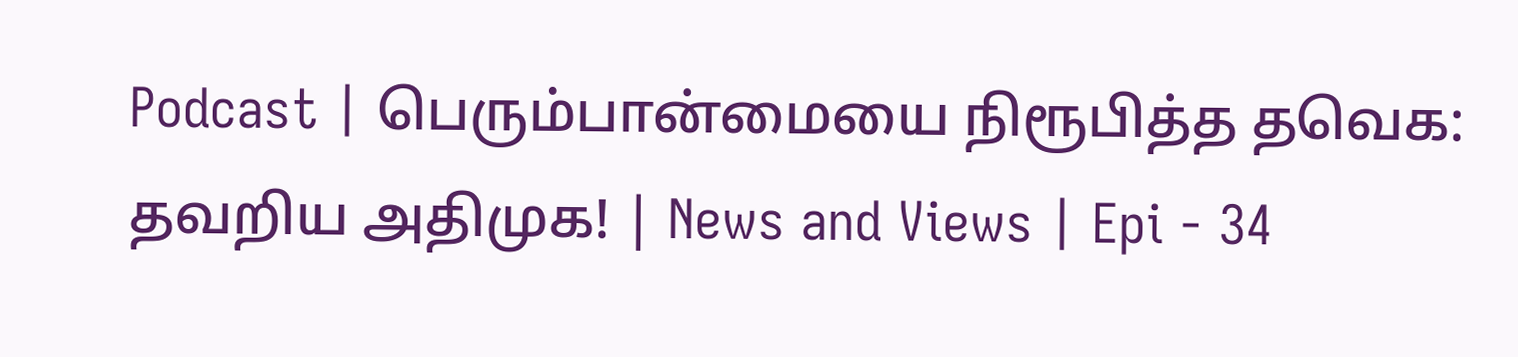Podcast | பெரும்பான்மையை நிரூபித்த தவெக: தவறிய அதிமுக! | News and Views | Epi - 34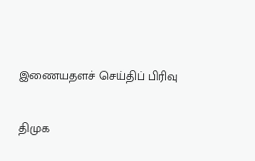இணையதளச் செய்திப் பிரிவு

திமுக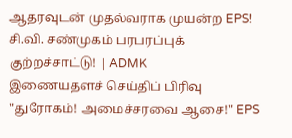ஆதரவுடன் முதல்வராக முயன்ற EPS! சி.வி. சண்முகம் பரபரப்புக் குற்றச்சாட்டு! | ADMK
இணையதளச் செய்திப் பிரிவு
"துரோகம்! அமைச்சரவை ஆசை!" EPS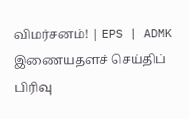விமர்சனம்! | EPS | ADMK
இணையதளச் செய்திப் பிரிவு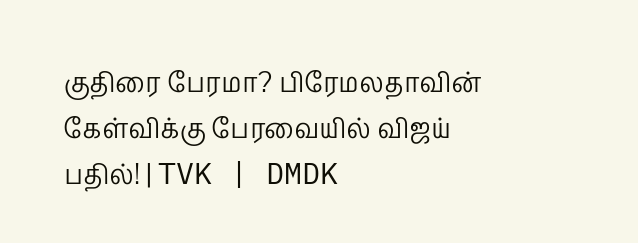குதிரை பேரமா? பிரேமலதாவின் கேள்விக்கு பேரவையில் விஜய் பதில்! | TVK | DMDK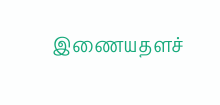இணையதளச்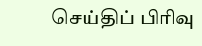செய்திப் பிரிவு